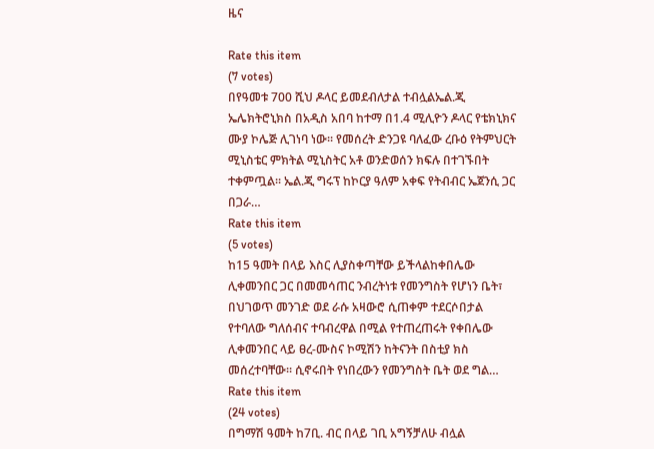ዜና

Rate this item
(7 votes)
በየዓመቱ 700 ሺህ ዶላር ይመደብለታል ተብሏልኤል.ጂ ኤሌክትሮኒክስ በአዲስ አበባ ከተማ በ1.4 ሚሊዮን ዶላር የቴክኒክና ሙያ ኮሌጅ ሊገነባ ነው፡፡ የመሰረት ድንጋዩ ባለፈው ረቡዕ የትምህርት ሚኒስቴር ምክትል ሚኒስትር አቶ ወንድወሰን ክፍሉ በተገኙበት ተቀምጧል፡፡ ኤል.ጂ ግሩፕ ከኮርያ ዓለም አቀፍ የትብብር ኤጀንሲ ጋር በጋራ…
Rate this item
(5 votes)
ከ15 ዓመት በላይ እስር ሊያስቀጣቸው ይችላልከቀበሌው ሊቀመንበር ጋር በመመሳጠር ንብረትነቱ የመንግስት የሆነን ቤት፣ በህገወጥ መንገድ ወደ ራሱ አዛውሮ ሲጠቀም ተደርሶበታል የተባለው ግለሰብና ተባብረዋል በሚል የተጠረጠሩት የቀበሌው ሊቀመንበር ላይ ፀረ-ሙስና ኮሚሽን ከትናንት በስቲያ ክስ መሰረተባቸው፡፡ ሲኖሩበት የነበረውን የመንግስት ቤት ወደ ግል…
Rate this item
(24 votes)
በግማሽ ዓመት ከ7ቢ. ብር በላይ ገቢ አግኝቻለሁ ብሏል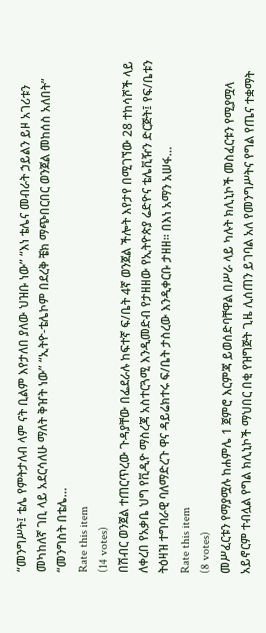“መንግሥት፤ ቴሌ የምትታለብ ላም ናት ቢልም እየታለበ ያለው ህዝቡ ነው” “እነ ቴሌና መብራት ኃይልን ይዞ አገሪቱን መካከለኛ ገቢ ላይ አደርሳለሁ ማለት ቅዠት ነው” “ኢትዮ-ቴሌኮም በደረቅ ቼክ ማጭበርበር ወንጀል መከሰስ አለበት” “መንግስት በቴሌ…
Rate this item
(14 votes)
በሽብር ወንጀል ተጠርጥረው ጉዳያቸው በፌደራሉ ከፍተኛ ፍ/ቤት 4ኛ ወንጀል ችሎት እየታየ በሚገኘው 28 ተከሳሾች ላይ ለቀረበ የአቃቤ ህግ የቪዲዮ ማስረጃ አስተርጓሚ እንዲመድብ የታዘዘው የኢትዮጵያ ሬድዮና ቴሌቪዥን ድርጅት፤ የፍ/ቤቱን ትዕዛዝ ተግባራዊ ባለማድረጉ ዋና ዳይሬክተሩ ፍ/ቤት ታስረው እንዲቀርቡ ታዘዘ፡፡ በእነ አማን አሠፋ…
Rate this item
(8 votes)
መሥፈርቱን የማያሟሉ ከሐምሌ 1 ጀምሮ እርምጃ ይወሰድባቸዋል በሥራ ላይ ካሉት ክሊኒኮች መስፈርቱን የሚያሟላ አይኖርም ተብሏል የግል ክሊኒኮች ማህበር በቂ የዝግጅት ጊዜ ሊሰጠን ይገባል አለ የመንግሥትና የግል የጤና ተቋማት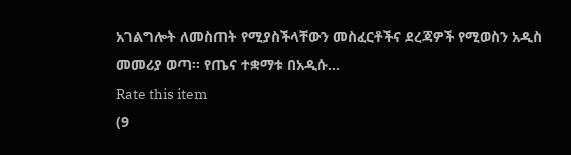አገልግሎት ለመስጠት የሚያስችላቸውን መስፈርቶችና ደረጃዎች የሚወስን አዲስ መመሪያ ወጣ፡፡ የጤና ተቋማቱ በአዲሱ…
Rate this item
(9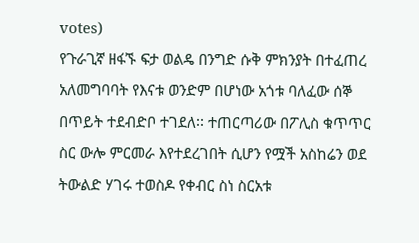votes)
የጉራጊኛ ዘፋኙ ፍታ ወልዴ በንግድ ሱቅ ምክንያት በተፈጠረ አለመግባባት የእናቱ ወንድም በሆነው አጎቱ ባለፈው ሰኞ በጥይት ተደብድቦ ተገደለ፡፡ ተጠርጣሪው በፖሊስ ቁጥጥር ስር ውሎ ምርመራ እየተደረገበት ሲሆን የሟች አስከሬን ወደ ትውልድ ሃገሩ ተወስዶ የቀብር ስነ ስርአቱ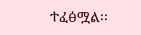ተፈፅሟል፡፡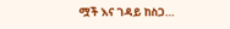ሟች እና ገዳይ ከስጋ…